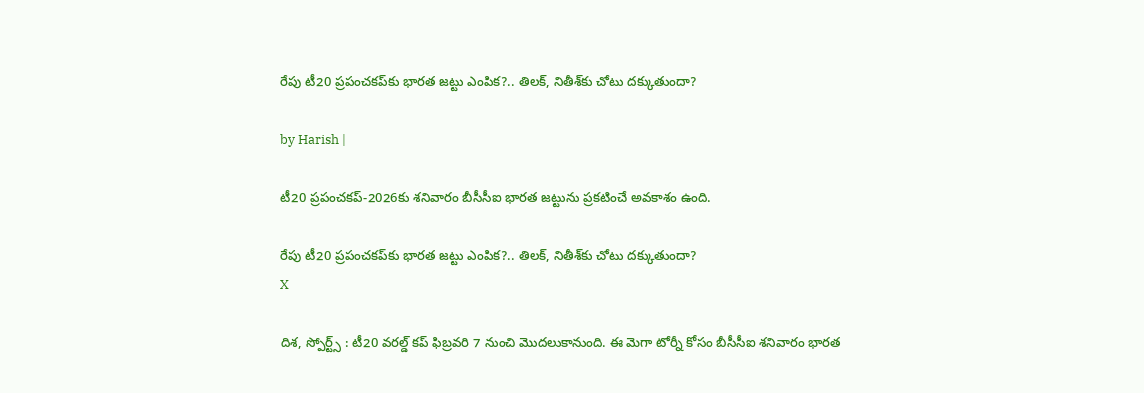రేపు టీ20 ప్రపంచకప్‌కు భారత జట్టు ఎంపిక?.. తిలక్, నితీశ్‌కు చోటు దక్కుతుందా?

by Harish |

టీ20 ప్రపంచకప్-2026కు శనివారం బీసీసీఐ భారత జట్టు‌ను ప్రకటించే అవకాశం ఉంది.

రేపు టీ20 ప్రపంచకప్‌కు భారత జట్టు ఎంపిక?.. తిలక్, నితీశ్‌కు చోటు దక్కుతుందా?
X

దిశ, స్పోర్ట్స్ : టీ20 వరల్డ్ కప్ ఫిబ్రవరి 7 నుంచి మొదలుకానుంది. ఈ మెగా టోర్నీ కోసం బీసీసీఐ శనివారం భారత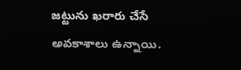జట్టును ఖరారు చేసే అవకాశాలు ఉన్నాయి.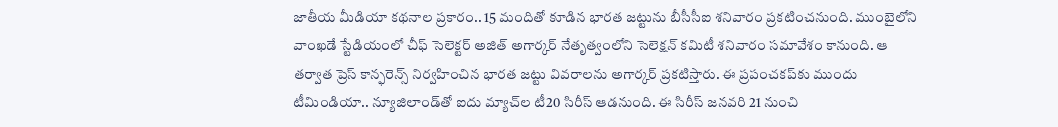జాతీయ మీడియా కథనాల ప్రకారం.. 15 మందితో కూడిన భారత జట్టును బీసీసీఐ శనివారం ప్రకటించనుంది. ముంబైలోని వాంఖడే స్టేడియంలో చీఫ్ సెలెక్టర్ అజిత్ అగార్కర్ నేతృత్వంలోని సెలెక్షన్ కమిటీ శనివారం సమావేశం కానుంది. ఆ తర్వాత ప్రెస్ కాన్ఫరెన్స్ నిర్వహించిన భారత జట్టు వివరాలను అగార్కర్ ప్రకటిస్తారు. ఈ ప్రపంచకప్‌కు ముందు టీమిండియా.. న్యూజిలాండ్‌తో ఐదు మ్యాచ్‌ల టీ20 సిరీస్ ఆడనుంది. ఈ సిరీస్ జనవరి 21 నుంచి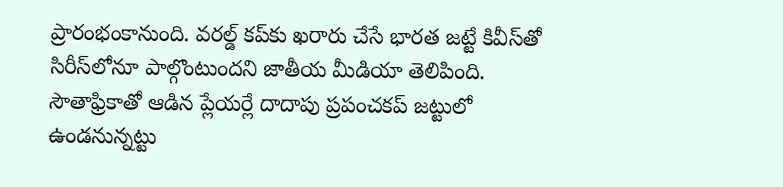ప్రారంభంకానుంది. వరల్డ్ కప్‌కు ఖరారు చేసే భారత జట్టే కివీస్‌తో సిరీస్‌లోనూ పాల్గొంటుందని జాతీయ మీడియా తెలిపింది. సౌతాఫ్రికాతో ఆడిన ప్లేయర్లే దాదాపు ప్రపంచకప్ జట్టులో ఉండనున్నట్టు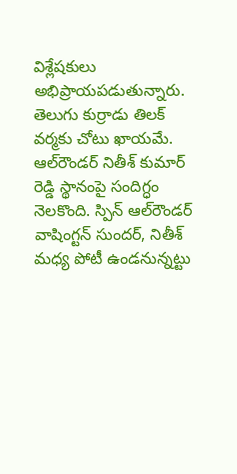విశ్లేషకులు అభిప్రాయపడుతున్నారు. తెలుగు కుర్రాడు తిలక్ వర్మకు చోటు ఖాయమే. ఆల్‌రౌండర్ నితీశ్ కుమార్ రెడ్డి స్థానంపై సందిగ్ధం నెలకొంది. స్పిన్ ఆల్‌రౌండర్ వాషింగ్టన్ సుందర్, నితీశ్ మధ్య పోటీ ఉండనున్నట్టు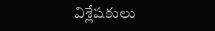విశ్లేషకులు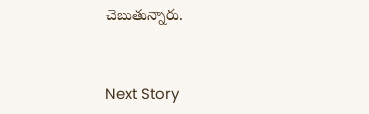చెబుతున్నారు.


Next Story